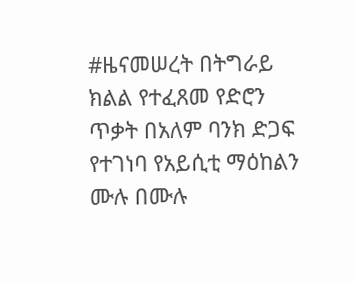#ዜናመሠረት በትግራይ ክልል የተፈጸመ የድሮን ጥቃት በአለም ባንክ ድጋፍ የተገነባ የአይሲቲ ማዕከልን ሙሉ በሙሉ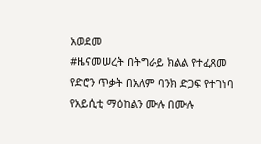አወደመ
#ዜናመሠረት በትግራይ ክልል የተፈጸመ የድሮን ጥቃት በአለም ባንክ ድጋፍ የተገነባ የአይሲቲ ማዕከልን ሙሉ በሙሉ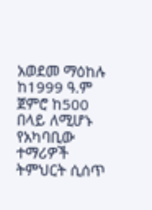አወደመ ማዕከሉ ከ1999 ዓ.ም ጀምሮ ከ500 በላይ ለሚሆኑ የአካባቢው ተማሪዎች ትምህርት ሲሰጥ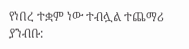የነበረ ተቋም ነው ተብሏል ተጨማሪ ያንብቡ: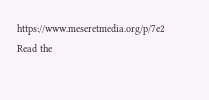https://www.meseretmedia.org/p/7e2
Read the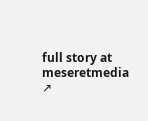full story at meseretmedia ↗